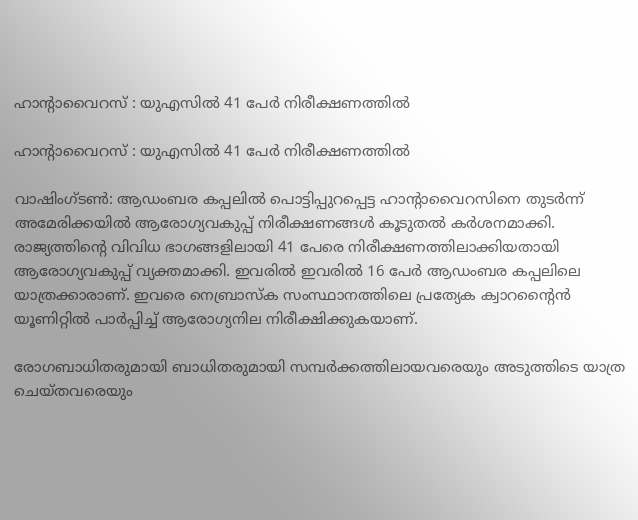ഹാന്റാവൈറസ് : യുഎസില്‍ 41 പേര്‍ നിരീക്ഷണത്തില്‍

ഹാന്റാവൈറസ് : യുഎസില്‍ 41 പേര്‍ നിരീക്ഷണത്തില്‍

വാഷിംഗ്ടണ്‍: ആഡംബര കപ്പലില്‍ പൊട്ടിപ്പുറപ്പെട്ട ഹാന്റാവൈറസിനെ തുടര്‍ന്ന് അമേരിക്കയില്‍ ആരോഗ്യവകുപ്പ് നിരീക്ഷണങ്ങള്‍ കൂടുതല്‍ കര്‍ശനമാക്കി. രാജ്യത്തിന്റെ വിവിധ ഭാഗങ്ങളിലായി 41 പേരെ നിരീക്ഷണത്തിലാക്കിയതായി ആരോഗ്യവകുപ്പ് വ്യക്തമാക്കി. ഇവരില്‍ ഇവരില്‍ 16 പേര്‍ ആഡംബര കപ്പലിലെ യാത്രക്കാരാണ്. ഇവരെ നെബ്രാസ്‌ക സംസ്ഥാനത്തിലെ പ്രത്യേക ക്വാറന്റൈന്‍ യൂണിറ്റില്‍ പാര്‍പ്പിച്ച് ആരോഗ്യനില നിരീക്ഷിക്കുകയാണ്.

രോഗബാധിതരുമായി ബാധിതരുമായി സമ്പര്‍ക്കത്തിലായവരെയും അടുത്തിടെ യാത്ര ചെയ്തവരെയും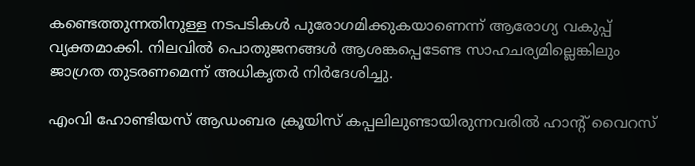കണ്ടെത്തുന്നതിനുള്ള നടപടികള്‍ പുരോഗമിക്കുകയാണെന്ന് ആരോഗ്യ വകുപ്പ് വ്യക്തമാക്കി. നിലവില്‍ പൊതുജനങ്ങള്‍ ആശങ്കപ്പെടേണ്ട സാഹചര്യമില്ലെങ്കിലും ജാഗ്രത തുടരണമെന്ന് അധികൃതര്‍ നിര്‍ദേശിച്ചു.

എംവി ഹോണ്ടിയസ് ആഡംബര ക്രൂയിസ് കപ്പലിലുണ്ടായിരുന്നവരില്‍ ഹാന്റ് വൈറസ്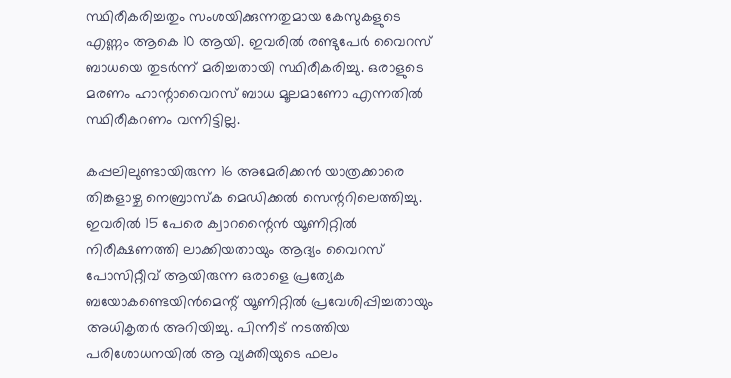സ്ഥിരീകരിച്ചതും സംശയിക്കുന്നതുമായ കേസുകളുടെ എണ്ണം ആകെ 10 ആയി. ഇവരില്‍ രണ്ടുപേര്‍ വൈറസ് ബാധയെ തുടര്‍ന്ന് മരിച്ചതായി സ്ഥിരീകരിച്ചു. ഒരാളുടെ മരണം ഹാന്റാവൈറസ് ബാധ മൂലമാണോ എന്നതില്‍ സ്ഥിരീകറണം വന്നിട്ടില്ല.

കപ്പലിലുണ്ടായിരുന്ന 16 അമേരിക്കന്‍ യാത്രക്കാരെ തിങ്കളാഴ്ച നെബ്രാസ്‌ക മെഡിക്കല്‍ സെന്ററിലെത്തിച്ചു. ഇവരില്‍ 15 പേരെ ക്വാറന്റൈന്‍ യൂണിറ്റില്‍ നിരീക്ഷണത്തി ലാക്കിയതായും ആദ്യം വൈറസ് പോസിറ്റീവ് ആയിരുന്ന ഒരാളെ പ്രത്യേക ബയോകണ്ടെയിന്‍മെന്റ് യൂണിറ്റില്‍ പ്രവേശിപ്പിച്ചതായും അധികൃതര്‍ അറിയിച്ചു. പിന്നീട് നടത്തിയ പരിശോധനയില്‍ ആ വ്യക്തിയുടെ ഫലം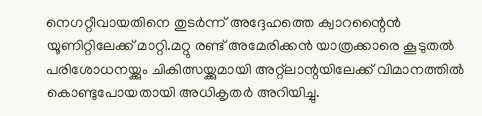നെഗറ്റീവായതിനെ തുടര്‍ന്ന് അദ്ദേഹത്തെ ക്വാറന്റൈന്‍ യൂണിറ്റിലേക്ക് മാറ്റി.മറ്റു രണ്ട് അമേരിക്കന്‍ യാത്രക്കാരെ കൂടുതല്‍ പരിശോധനയ്ക്കും ചികിത്സയ്ക്കുമായി അറ്റ്‌ലാന്റയിലേക്ക് വിമാനത്തില്‍ കൊണ്ടുപോയതായി അധികൃതര്‍ അറിയിച്ചു.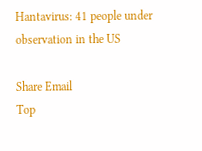Hantavirus: 41 people under observation in the US

Share Email
Top